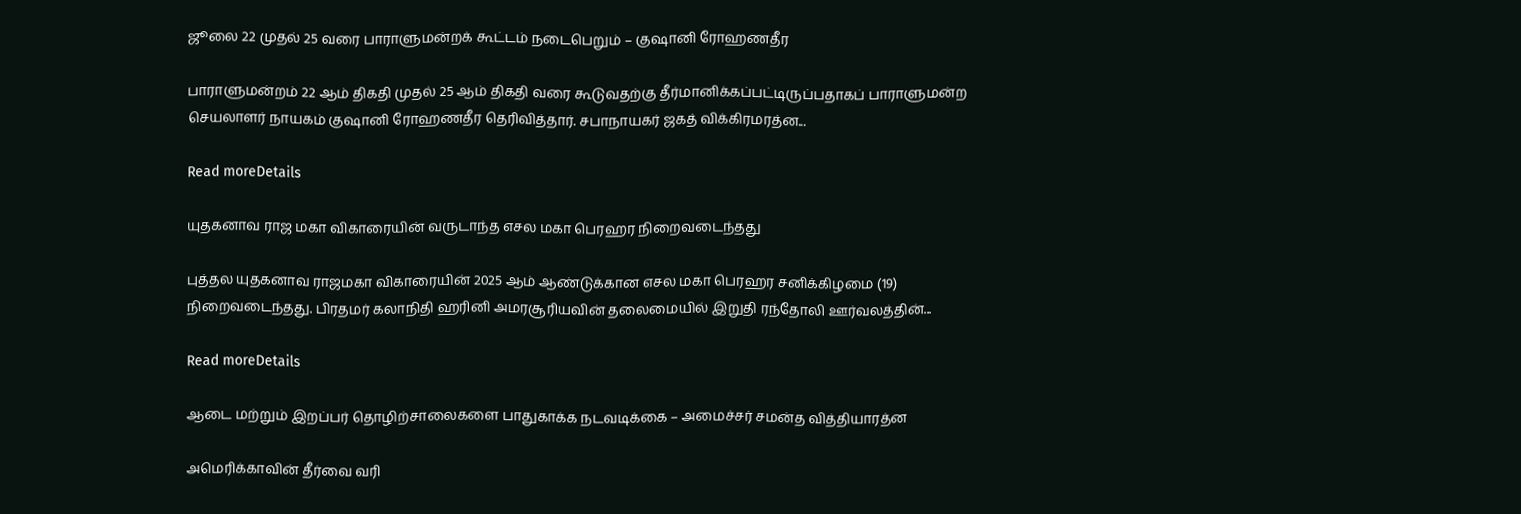ஜூலை 22 முதல் 25 வரை பாராளுமன்றக் கூட்டம் நடைபெறும் – குஷானி ரோஹணதீர

பாராளுமன்றம் 22 ஆம் திகதி முதல் 25 ஆம் திகதி வரை கூடுவதற்கு தீர்மானிக்கப்பட்டிருப்பதாகப் பாராளுமன்ற செயலாளர் நாயகம் குஷானி ரோஹணதீர தெரிவித்தார். சபாநாயகர் ஜகத் விக்கிரமரத்ன...

Read moreDetails

யுதகனாவ ராஜ மகா விகாரையின் வருடாந்த எசல மகா பெரஹர நிறைவடைந்தது

புத்தல யுதகனாவ ராஜமகா விகாரையின் 2025 ஆம் ஆண்டுக்கான எசல மகா பெரஹர சனிக்கிழமை (19) நிறைவடைந்தது. பிரதமர் கலாநிதி ஹரினி அமரசூரியவின் தலைமையில் இறுதி ரந்தோலி ஊர்வலத்தின்...

Read moreDetails

ஆடை மற்றும் இறப்பர் தொழிற்சாலைகளை பாதுகாக்க நடவடிக்கை – அமைச்சர் சமன்த வித்தியாரத்ன

அமெரிக்காவின் தீர்வை வரி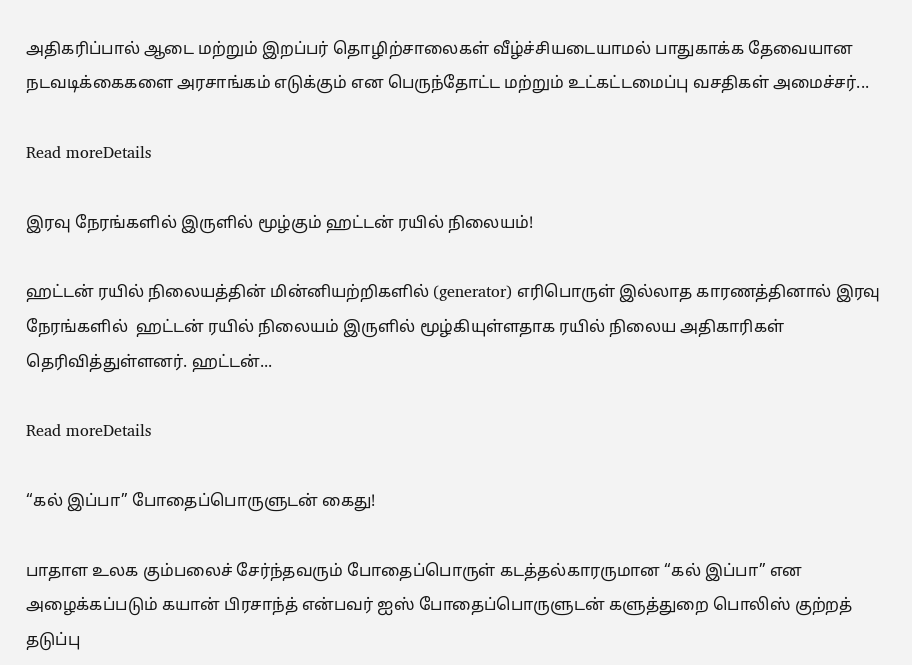அதிகரிப்பால் ஆடை மற்றும் இறப்பர் தொழிற்சாலைகள் வீழ்ச்சியடையாமல் பாதுகாக்க தேவையான நடவடிக்கைகளை அரசாங்கம் எடுக்கும் என பெருந்தோட்ட மற்றும் உட்கட்டமைப்பு வசதிகள் அமைச்சர்...

Read moreDetails

இரவு நேரங்களில் இருளில் மூழ்கும் ஹட்டன் ரயில் நிலையம்!

ஹட்டன் ரயில் நிலையத்தின் மின்னியற்றிகளில் (generator) எரிபொருள் இல்லாத காரணத்தினால் இரவு நேரங்களில்  ஹட்டன் ரயில் நிலையம் இருளில் மூழ்கியுள்ளதாக ரயில் நிலைய அதிகாரிகள் தெரிவித்துள்ளனர். ஹட்டன்...

Read moreDetails

“கல் இப்பா” போதைப்பொருளுடன் கைது!

பாதாள உலக கும்பலைச் சேர்ந்தவரும் போதைப்பொருள் கடத்தல்காரருமான “கல் இப்பா” என அழைக்கப்படும் கயான் பிரசாந்த் என்பவர் ஐஸ் போதைப்பொருளுடன் களுத்துறை பொலிஸ் குற்றத் தடுப்பு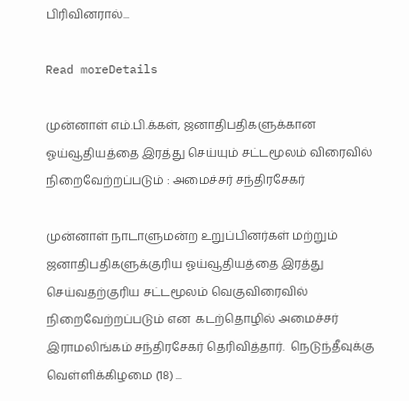பிரிவினரால்...

Read moreDetails

முன்னாள் எம்.பி.க்கள், ஜனாதிபதிகளுக்கான ஓய்வூதியத்தை இரத்து செய்யும் சட்டமூலம் விரைவில் நிறைவேற்றப்படும் : அமைச்சர் சந்திரசேகர்

முன்னாள் நாடாளுமன்ற உறுப்பினர்கள் மற்றும் ஜனாதிபதிகளுக்குரிய ஓய்வூதியத்தை இரத்து செய்வதற்குரிய சட்டமூலம் வெகுவிரைவில் நிறைவேற்றப்படும் என  கடற்தொழில் அமைச்சர் இராமலிங்கம் சந்திரசேகர் தெரிவித்தார்.  நெடுந்தீவுக்கு வெள்ளிக்கிழமை (18) ...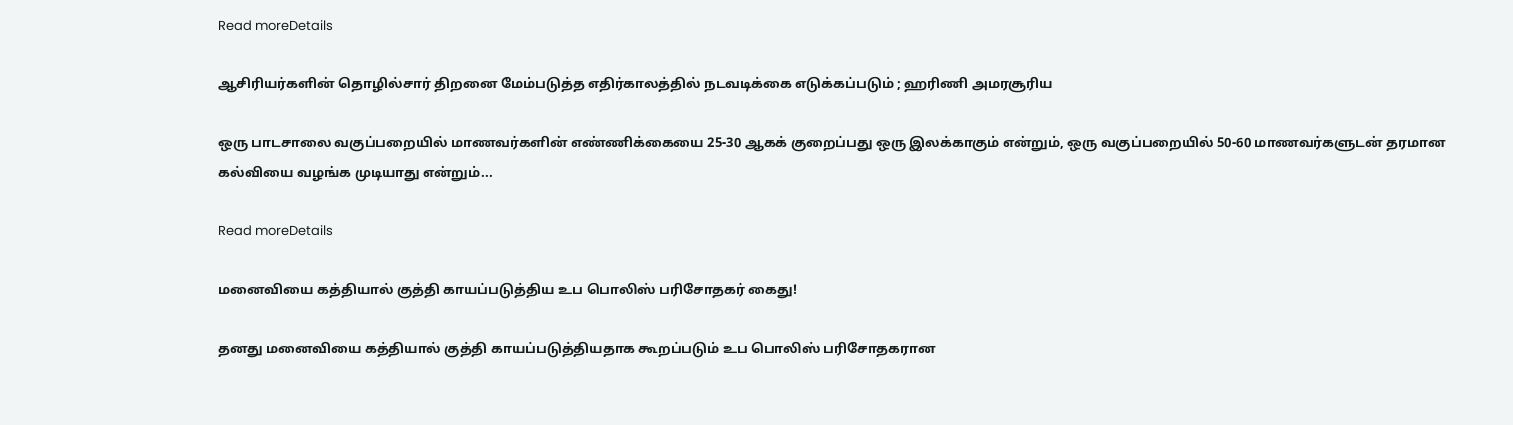Read moreDetails

ஆசிரியர்களின் தொழில்சார் திறனை மேம்படுத்த எதிர்காலத்தில் நடவடிக்கை எடுக்கப்படும் ; ஹரிணி அமரசூரிய

ஒரு பாடசாலை வகுப்பறையில் மாணவர்களின் எண்ணிக்கையை 25-30 ஆகக் குறைப்பது ஒரு இலக்காகும் என்றும், ஒரு வகுப்பறையில் 50-60 மாணவர்களுடன் தரமான கல்வியை வழங்க முடியாது என்றும்...

Read moreDetails

மனைவியை கத்தியால் குத்தி காயப்படுத்திய உப பொலிஸ் பரிசோதகர் கைது!

தனது மனைவியை கத்தியால் குத்தி காயப்படுத்தியதாக கூறப்படும் உப பொலிஸ் பரிசோதகரான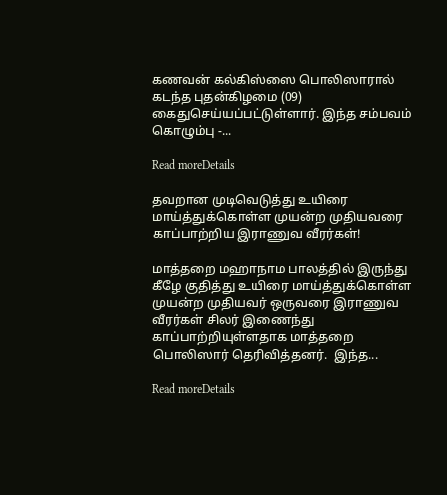கணவன் கல்கிஸ்ஸை பொலிஸாரால் கடந்த புதன்கிழமை (09) கைதுசெய்யப்பட்டுள்ளார். இந்த சம்பவம் கொழும்பு -...

Read moreDetails

தவறான முடிவெடுத்து உயிரை மாய்த்துக்கொள்ள முயன்ற முதியவரை காப்பாற்றிய இராணுவ வீரர்கள்!

மாத்தறை மஹாநாம பாலத்தில் இருந்து கீழே குதித்து உயிரை மாய்த்துக்கொள்ள முயன்ற முதியவர் ஒருவரை இராணுவ வீரர்கள் சிலர் இணைந்து காப்பாற்றியுள்ளதாக மாத்தறை பொலிஸார் தெரிவித்தனர்.  இந்த...

Read moreDetails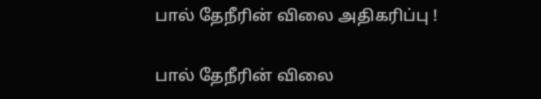பால் தேநீரின் விலை அதிகரிப்பு !

பால் தேநீரின் விலை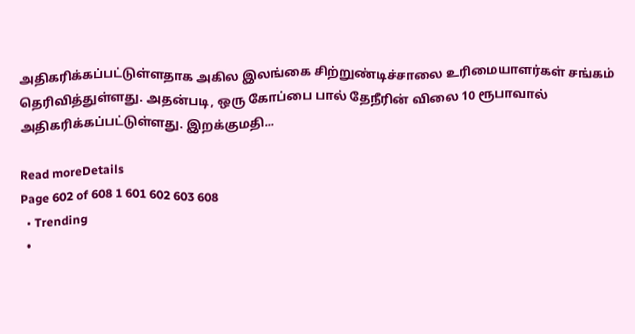அதிகரிக்கப்பட்டுள்ளதாக அகில இலங்கை சிற்றுண்டிச்சாலை உரிமையாளர்கள் சங்கம் தெரிவித்துள்ளது. அதன்படி, ஒரு கோப்பை பால் தேநீரின் விலை 10 ரூபாவால் அதிகரிக்கப்பட்டுள்ளது. இறக்குமதி...

Read moreDetails
Page 602 of 608 1 601 602 603 608
  • Trending
  •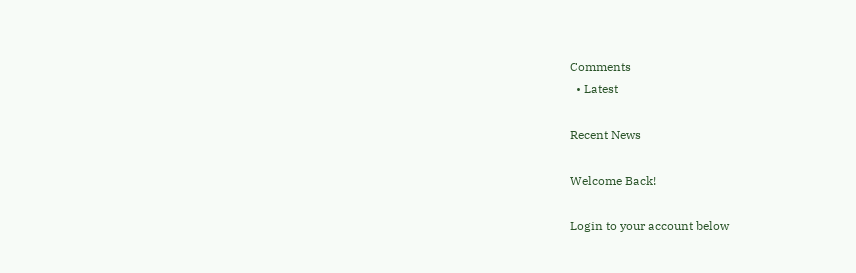Comments
  • Latest

Recent News

Welcome Back!

Login to your account below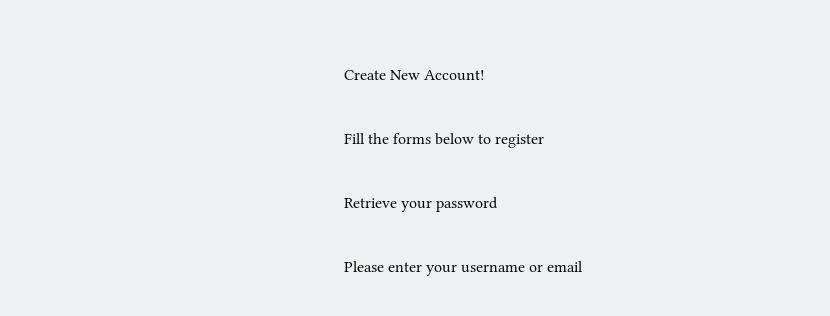Create New Account!

Fill the forms below to register

Retrieve your password

Please enter your username or email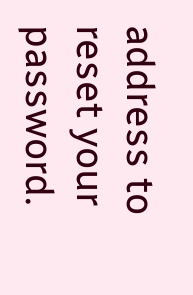address to reset your password.